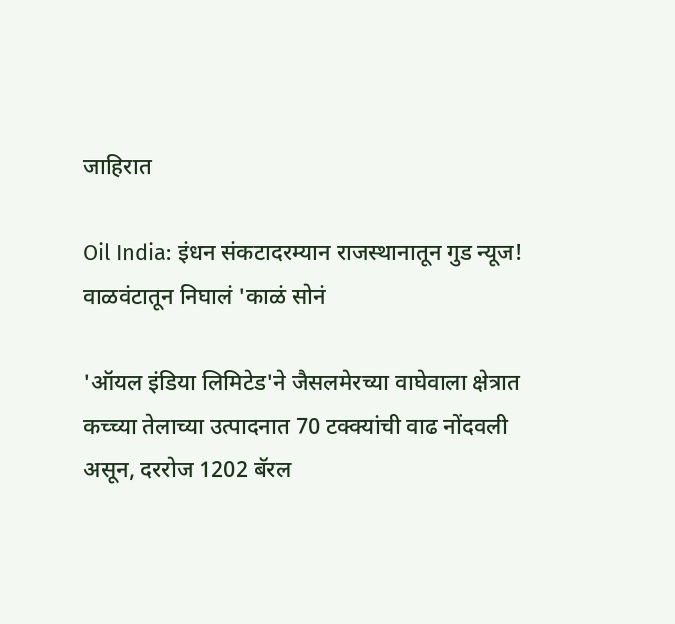जाहिरात

Oil India: इंधन संकटादरम्यान राजस्थानातून गुड न्यूज! वाळवंटातून निघालं 'काळं सोनं

'ऑयल इंडिया लिमिटेड'ने जैसलमेरच्या वाघेवाला क्षेत्रात कच्च्या तेलाच्या उत्पादनात 70 टक्क्यांची वाढ नोंदवली असून, दररोज 1202 बॅरल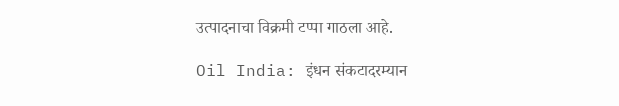उत्पादनाचा विक्रमी टप्पा गाठला आहे.

Oil India: इंधन संकटादरम्यान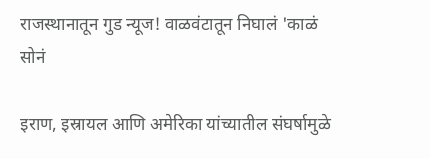राजस्थानातून गुड न्यूज! वाळवंटातून निघालं 'काळं सोनं

इराण, इस्रायल आणि अमेरिका यांच्यातील संघर्षामुळे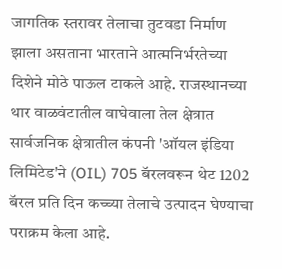जागतिक स्तरावर तेलाचा तुटवडा निर्माण झाला असताना भारताने आत्मनिर्भरतेच्या दिशेने मोठे पाऊल टाकले आहे. राजस्थानच्या थार वाळवंटातील वाघेवाला तेल क्षेत्रात सार्वजनिक क्षेत्रातील कंपनी 'ऑयल इंडिया लिमिटेड'ने (OIL) 705 बॅरलवरून थेट 1202 बॅरल प्रति दिन कच्च्या तेलाचे उत्पादन घेण्याचा पराक्रम केला आहे.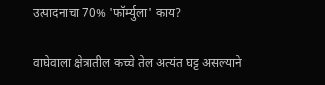उत्पादनाचा 70% 'फॉर्म्युला' काय?

वाघेवाला क्षेत्रातील कच्चे तेल अत्यंत घट्ट असल्याने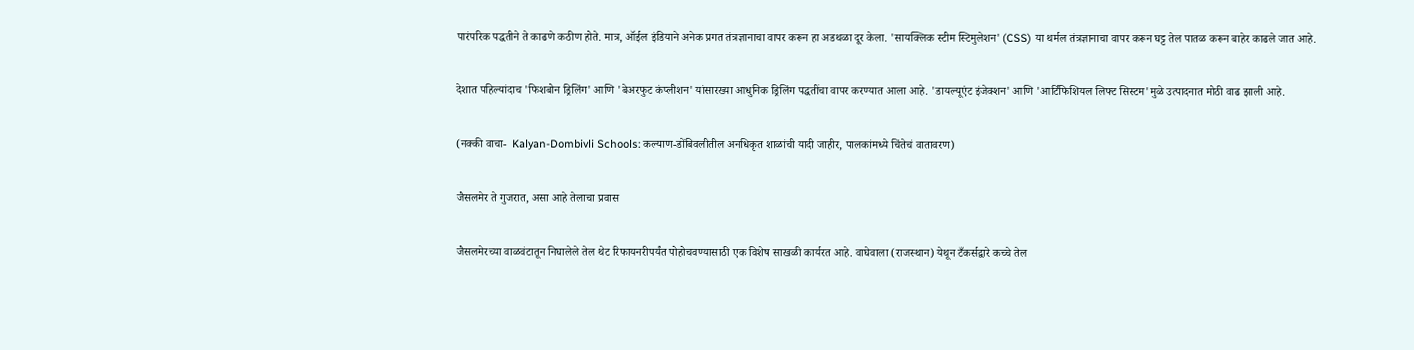पारंपरिक पद्धतीने ते काढणे कठीण होते. मात्र, ऑईल इंडियाने अनेक प्रगत तंत्रज्ञानाचा वापर करून हा अडथळा दूर केला. 'सायक्लिक स्टीम स्टिमुलेशन' (CSS) या थर्मल तंत्रज्ञानाचा वापर करून घट्ट तेल पातळ करून बाहेर काढले जात आहे.

देशात पहिल्यांदाच 'फिशबोन ड्रिलिंग' आणि 'बेअरफुट कंप्लीशन' यांसारख्या आधुनिक ड्रिलिंग पद्धतींचा वापर करण्यात आला आहे. 'डायल्यूएंट इंजेक्शन' आणि 'आर्टिफिशियल लिफ्ट सिस्टम'मुळे उत्पादनात मोठी वाढ झाली आहे.

(नक्की वाचा-  Kalyan-Dombivli Schools: कल्याण-डोंबिवलीतील अनधिकृत शाळांची यादी जाहीर, पालकांमध्ये चिंतेचं वातावरण)

जैसलमेर ते गुजरात, असा आहे तेलाचा प्रवास

जैसलमेरच्या वाळवंटातून निघालेले तेल थेट रिफायनरीपर्यंत पोहोचवण्यासाठी एक विशेष साखळी कार्यरत आहे. वाघेवाला (राजस्थान) येथून टँकर्सद्वारे कच्चे तेल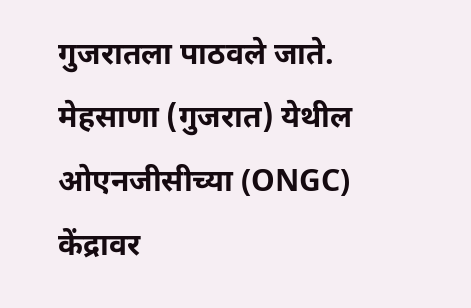गुजरातला पाठवले जाते. मेहसाणा (गुजरात) येथील ओएनजीसीच्या (ONGC) केंद्रावर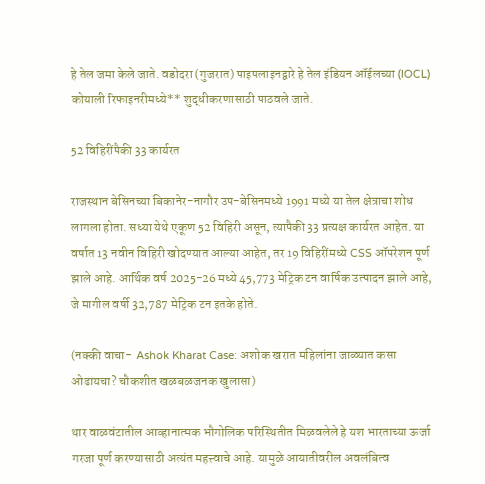हे तेल जमा केले जाते. वडोदरा (गुजरात) पाइपलाइनद्वारे हे तेल इंडियन ऑईलच्या (IOCL) कोयाली रिफाइनरीमध्ये** शुद्धीकरणासाठी पाठवले जाते.

52 विहिरींपैकी 33 कार्यरत

राजस्थान बेसिनच्या बिकानेर-नागौर उप-बेसिनमध्ये 1991 मध्ये या तेल क्षेत्राचा शोध लागला होता. सध्या येथे एकूण 52 विहिरी असून, त्यापैकी 33 प्रत्यक्ष कार्यरत आहेत. या वर्षात 13 नवीन विहिरी खोदण्यात आल्या आहेत, तर 19 विहिरींमध्ये CSS ऑपरेशन पूर्ण झाले आहे. आर्थिक वर्ष 2025-26 मध्ये 45,773 मेट्रिक टन वार्षिक उत्पादन झाले आहे, जे मागील वर्षी 32,787 मेट्रिक टन इतके होते.

(नक्की वाचा-  Ashok Kharat Case: अशोक खरात महिलांना जाळ्यात कसा ओढायचा? चौकशीत खळबळजनक खुलासा)

थार वाळवंटातील आव्हानात्मक भौगोलिक परिस्थितीत मिळवलेले हे यश भारताच्या ऊर्जा गरजा पूर्ण करण्यासाठी अत्यंत महत्त्वाचे आहे. यामुळे आयातीवरील अवलंबित्व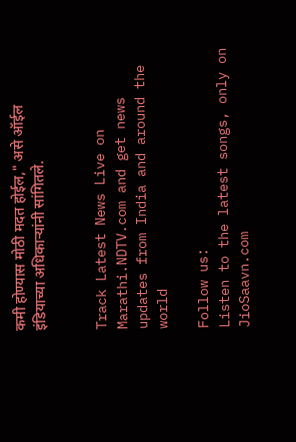कमी होण्यास मोठी मदत होईल," असे ऑईल इंडियाच्या अधिकाऱ्यांनी सांगितले.


Track Latest News Live on Marathi.NDTV.com and get news updates from India and around the world

Follow us:
Listen to the latest songs, only on JioSaavn.com